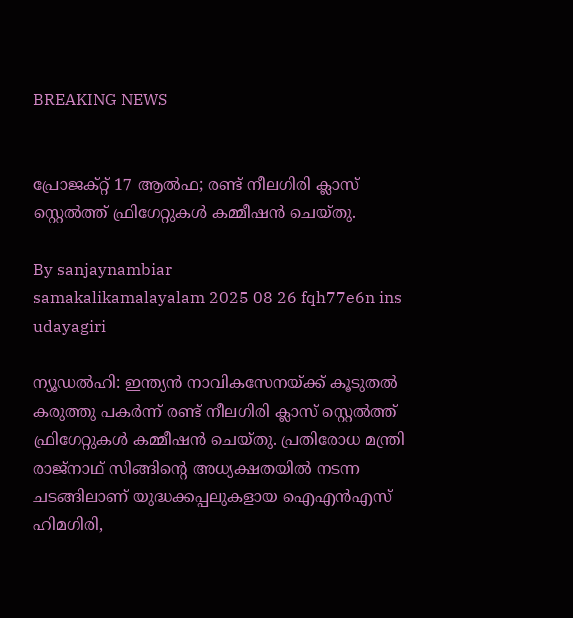BREAKING NEWS


പ്രോജക്റ്റ് 17 ആല്‍ഫ; രണ്ട് നീലഗിരി ക്ലാസ് സ്റ്റെല്‍ത്ത് ഫ്രിഗേറ്റുകള്‍ കമ്മീഷന്‍ ചെയ്തു.

By sanjaynambiar
samakalikamalayalam 2025 08 26 fqh77e6n ins udayagiri

ന്യൂഡല്‍ഹി: ഇന്ത്യന്‍ നാവികസേനയ്ക്ക് കൂടുതല്‍ കരുത്തു പകര്‍ന്ന് രണ്ട് നീലഗിരി ക്ലാസ് സ്റ്റെല്‍ത്ത് ഫ്രിഗേറ്റുകള്‍ കമ്മീഷന്‍ ചെയ്തു. പ്രതിരോധ മന്ത്രി രാജ്നാഥ് സിങ്ങിന്റെ അധ്യക്ഷതയില്‍ നടന്ന ചടങ്ങിലാണ് യുദ്ധക്കപ്പലുകളായ ഐഎന്‍എസ് ഹിമഗിരി,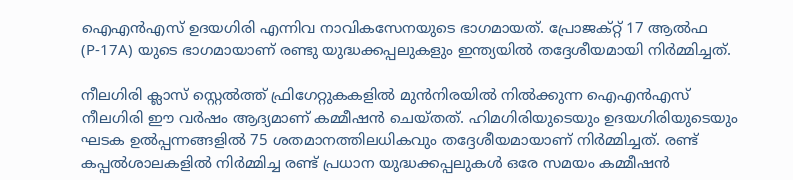ഐഎന്‍എസ് ഉദയഗിരി എന്നിവ നാവികസേനയുടെ ഭാഗമായത്. പ്രോജക്റ്റ് 17 ആല്‍ഫ (P-17A) യുടെ ഭാഗമായാണ് രണ്ടു യുദ്ധക്കപ്പലുകളും ഇന്ത്യയില്‍ തദ്ദേശീയമായി നിര്‍മ്മിച്ചത്.

നീലഗിരി ക്ലാസ് സ്റ്റെല്‍ത്ത് ഫ്രിഗേറ്റുകകളില്‍ മുന്‍നിരയില്‍ നില്‍ക്കുന്ന ഐഎന്‍എസ് നീലഗിരി ഈ വര്‍ഷം ആദ്യമാണ് കമ്മീഷന്‍ ചെയ്തത്. ഹിമഗിരിയുടെയും ഉദയഗിരിയുടെയും ഘടക ഉല്‍പ്പന്നങ്ങളില്‍ 75 ശതമാനത്തിലധികവും തദ്ദേശീയമായാണ് നിര്‍മ്മിച്ചത്. രണ്ട് കപ്പല്‍ശാലകളില്‍ നിര്‍മ്മിച്ച രണ്ട് പ്രധാന യുദ്ധക്കപ്പലുകള്‍ ഒരേ സമയം കമ്മീഷന്‍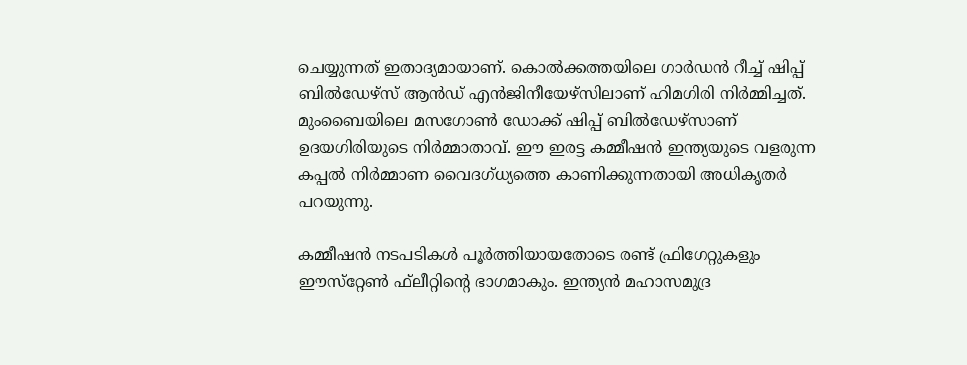ചെയ്യുന്നത് ഇതാദ്യമായാണ്. കൊല്‍ക്കത്തയിലെ ഗാര്‍ഡന്‍ റീച്ച് ഷിപ്പ് ബില്‍ഡേഴ്സ് ആന്‍ഡ് എന്‍ജിനീയേഴ്‌സിലാണ് ഹിമഗിരി നിര്‍മ്മിച്ചത്. മുംബൈയിലെ മസഗോണ്‍ ഡോക്ക് ഷിപ്പ് ബില്‍ഡേഴ്സാണ് ഉദയഗിരിയുടെ നിര്‍മ്മാതാവ്. ഈ ഇരട്ട കമ്മീഷന്‍ ഇന്ത്യയുടെ വളരുന്ന കപ്പല്‍ നിര്‍മ്മാണ വൈദഗ്ധ്യത്തെ കാണിക്കുന്നതായി അധികൃതര്‍ പറയുന്നു.

കമ്മീഷന്‍ നടപടികള്‍ പൂര്‍ത്തിയായതോടെ രണ്ട് ഫ്രിഗേറ്റുകളും ഈസ്‌റ്റേണ്‍ ഫ്‌ലീറ്റിന്റെ ഭാഗമാകും. ഇന്ത്യന്‍ മഹാസമുദ്ര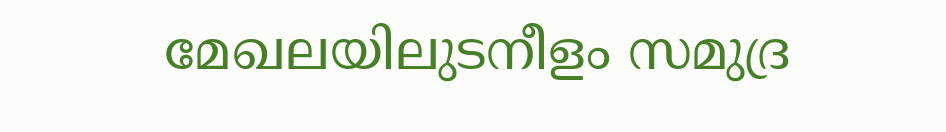മേഖലയിലുടനീളം സമുദ്ര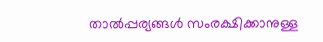താല്‍പ്പര്യങ്ങള്‍ സംരക്ഷിക്കാനുള്ള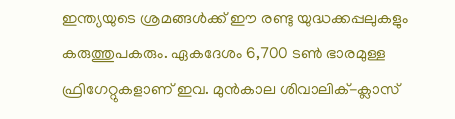ഇന്ത്യയുടെ ശ്രമങ്ങള്‍ക്ക് ഈ രണ്ടു യുദ്ധക്കപ്പലുകളും കരുത്തുപകരും. ഏകദേശം 6,700 ടണ്‍ ഭാരമുള്ള ഫ്രിഗേറ്റുകളാണ് ഇവ. മുന്‍കാല ശിവാലിക്-ക്ലാസ്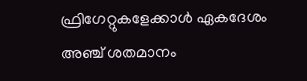ഫ്രിഗേറ്റുകളേക്കാള്‍ ഏകദേശം അഞ്ച് ശതമാനം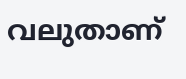വലുതാണ്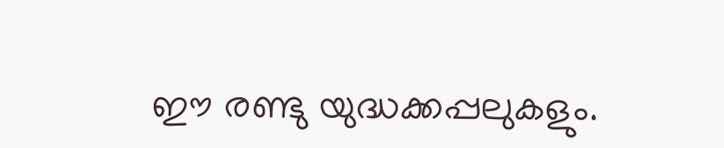ഈ രണ്ടു യുദ്ധക്കപ്പലുകളും.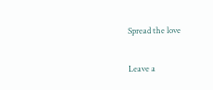Spread the love

Leave a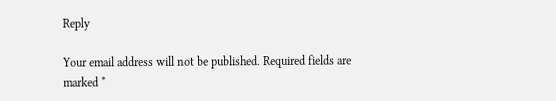Reply

Your email address will not be published. Required fields are marked *